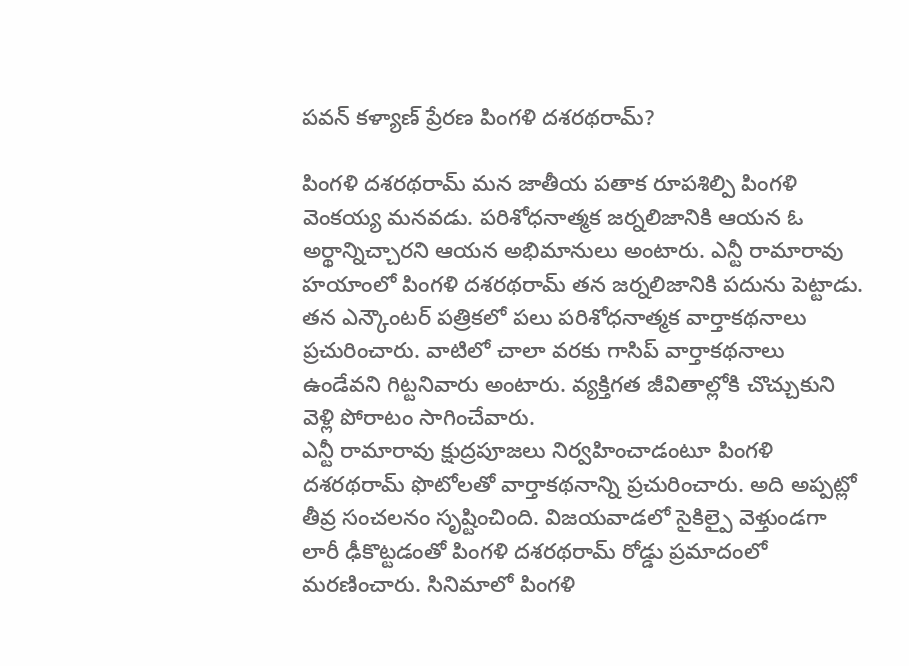పవన్ కళ్యాణ్ ప్రేరణ పింగళి దశరథరామ్?

పింగళి దశరథరామ్ మన జాతీయ పతాక రూపశిల్పి పింగళి వెంకయ్య మనవడు. పరిశోధనాత్మక జర్నలిజానికి ఆయన ఓ అర్థాన్నిచ్చారని ఆయన అభిమానులు అంటారు. ఎన్టీ రామారావు హయాంలో పింగళి దశరథరామ్ తన జర్నలిజానికి పదును పెట్టాడు. తన ఎన్కౌంటర్ పత్రికలో పలు పరిశోధనాత్మక వార్తాకథనాలు ప్రచురించారు. వాటిలో చాలా వరకు గాసిప్ వార్తాకథనాలు ఉండేవని గిట్టనివారు అంటారు. వ్యక్తిగత జీవితాల్లోకి చొచ్చుకుని వెళ్లి పోరాటం సాగించేవారు.
ఎన్టీ రామారావు క్షుద్రపూజలు నిర్వహించాడంటూ పింగళి దశరథరామ్ ఫొటోలతో వార్తాకథనాన్ని ప్రచురించారు. అది అప్పట్లో తీవ్ర సంచలనం సృష్టించింది. విజయవాడలో సైకిల్పై వెళ్తుండగా లారీ ఢీకొట్టడంతో పింగళి దశరథరామ్ రోడ్డు ప్రమాదంలో మరణించారు. సినిమాలో పింగళి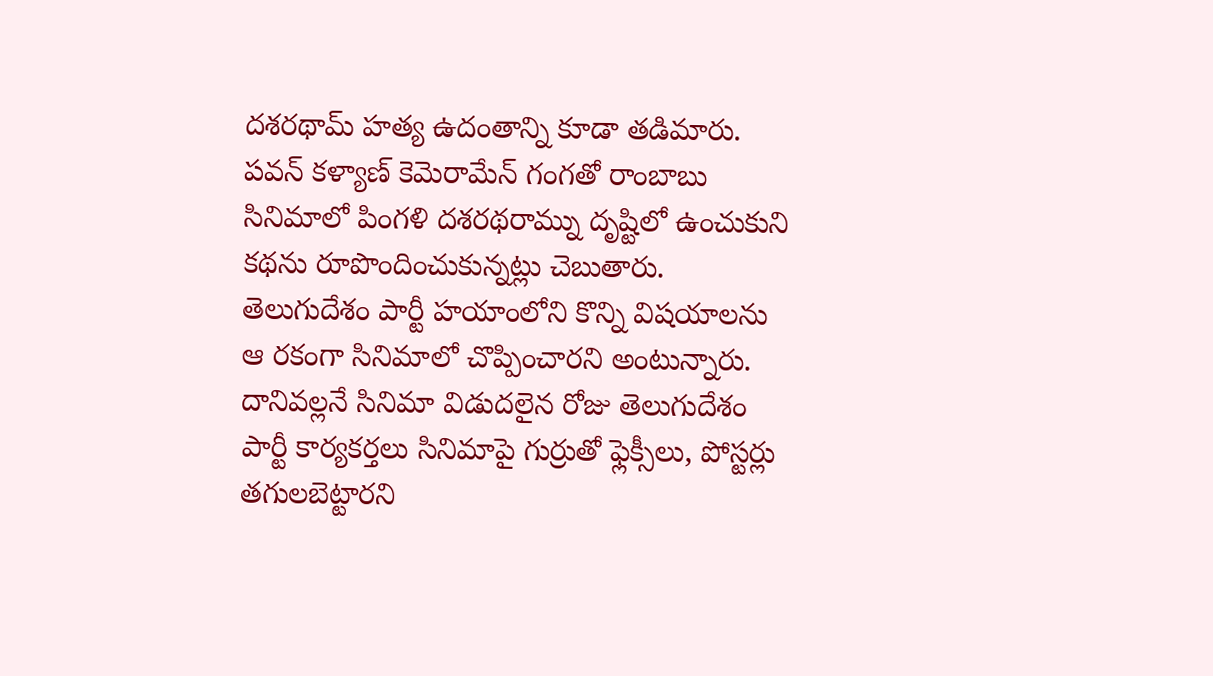దశరథామ్ హత్య ఉదంతాన్ని కూడా తడిమారు.
పవన్ కళ్యాణ్ కెమెరామేన్ గంగతో రాంబాబు సినిమాలో పింగళి దశరథరామ్ను దృష్టిలో ఉంచుకుని కథను రూపొందించుకున్నట్లు చెబుతారు. తెలుగుదేశం పార్టీ హయాంలోని కొన్ని విషయాలను ఆ రకంగా సినిమాలో చొప్పించారని అంటున్నారు. దానివల్లనే సినిమా విడుదలైన రోజు తెలుగుదేశం పార్టీ కార్యకర్తలు సినిమాపై గుర్రుతో ఫ్లెక్సీలు, పోస్టర్లు తగులబెట్టారని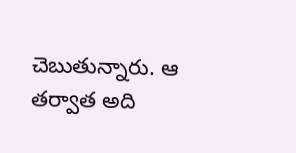చెబుతున్నారు. ఆ తర్వాత అది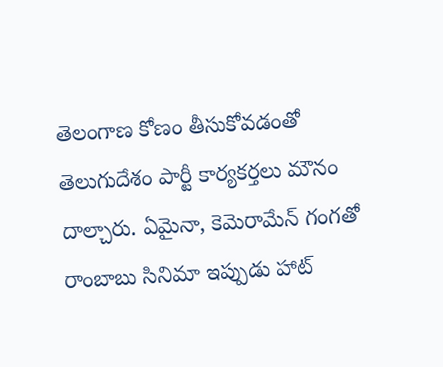తెలంగాణ కోణం తీసుకోవడంతో తెలుగుదేశం పార్టీ కార్యకర్తలు మౌనం దాల్చారు. ఏమైనా, కెమెరామేన్ గంగతో రాంబాబు సినిమా ఇప్పుడు హాట్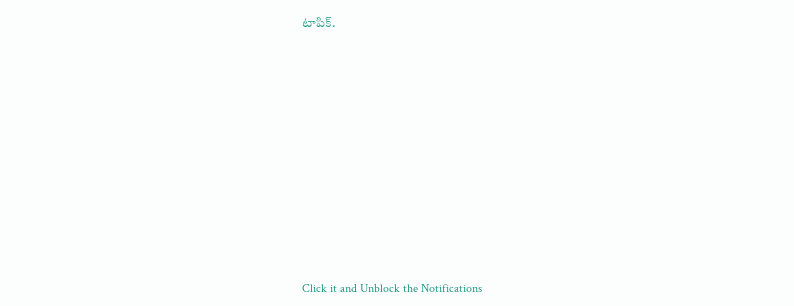టాపిక్.












Click it and Unblock the Notifications